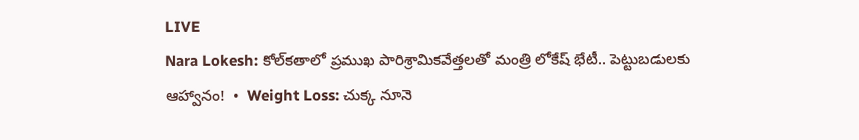LIVE
Nara Lokesh: కోల్‌కతాలో ప్రముఖ పారిశ్రామికవేత్తలతో మంత్రి లోకేష్ భేటీ.. పెట్టుబడులకు ఆహ్వానం!  •  Weight Loss: చుక్క నూనె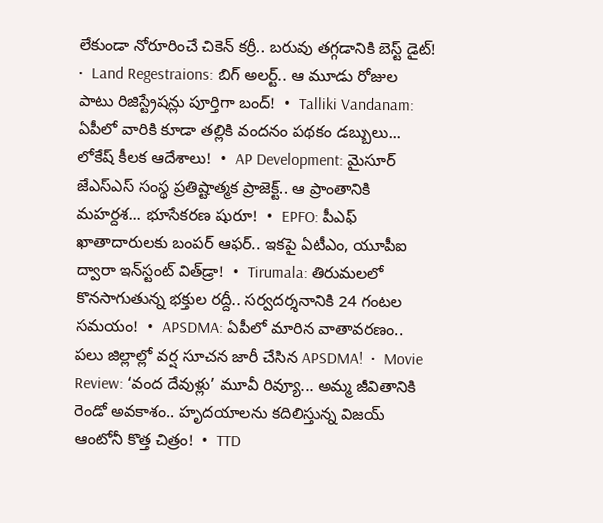లేకుండా నోరూరించే చికెన్ కర్రీ.. బరువు తగ్గడానికి బెస్ట్ డైట్!  •  Land Regestraions: బిగ్ అలర్ట్.. ఆ మూడు రోజుల పాటు రిజిస్ట్రేషన్లు పూర్తిగా బంద్!  •  Talliki Vandanam: ఏపీలో వారికి కూడా తల్లికి వందనం పథకం డబ్బులు... లోకేష్ కీలక ఆదేశాలు!  •  AP Development: మైసూర్ జేఎస్‌ఎస్ సంస్థ ప్రతిష్టాత్మక ప్రాజెక్ట్.. ఆ ప్రాంతానికి మహర్దశ... భూసేకరణ షురూ!  •  EPFO: పీఎఫ్ ఖాతాదారులకు బంపర్ ఆఫర్.. ఇకపై ఏటీఎం, యూపీఐ ద్వారా ఇన్‌స్టంట్ విత్‌డ్రా!  •  Tirumala: తిరుమలలో కొనసాగుతున్న భక్తుల రద్దీ.. సర్వదర్శనానికి 24 గంటల సమయం!  •  APSDMA: ఏపీలో మారిన వాతావరణం.. పలు జిల్లాల్లో వర్ష సూచన జారీ చేసిన APSDMA!  •  Movie Review: ‘వంద దేవుళ్లు’ మూవీ రివ్యూ... అమ్మ జీవితానికి రెండో అవకాశం.. హృదయాలను కదిలిస్తున్న విజయ్ ఆంటోనీ కొత్త చిత్రం!  •  TTD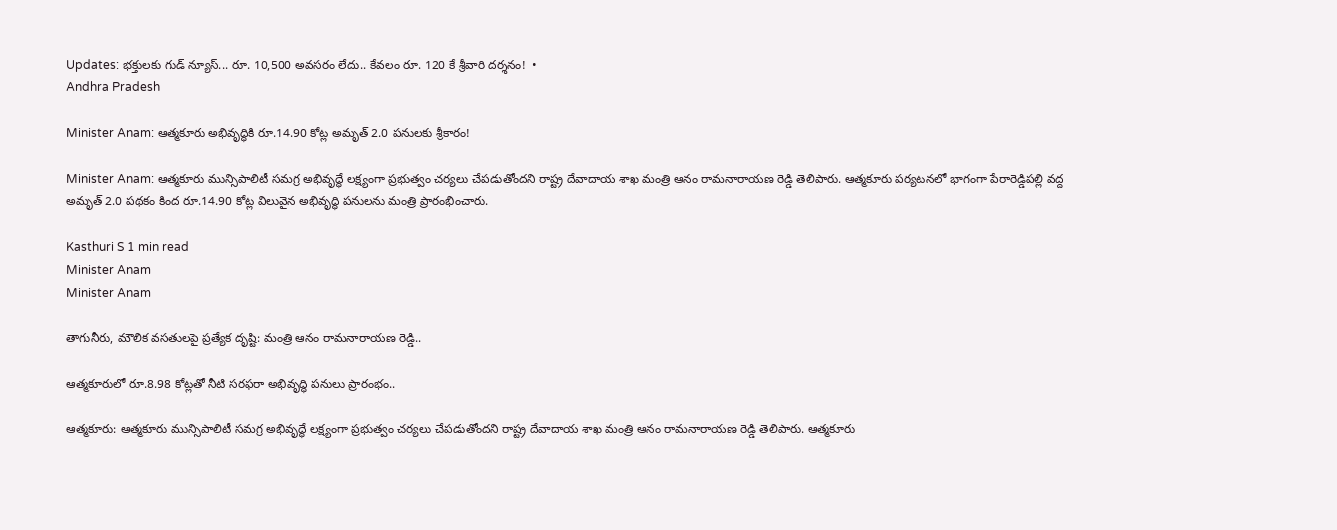Updates: భక్తులకు గుడ్ న్యూస్... రూ. 10,500 అవసరం లేదు.. కేవలం రూ. 120 కే శ్రీవారి దర్శనం!  •
Andhra Pradesh

Minister Anam: ఆత్మకూరు అభివృద్ధికి రూ.14.90 కోట్ల అమృత్ 2.0 పనులకు శ్రీకారం!

Minister Anam: ఆత్మకూరు మున్సిపాలిటీ సమగ్ర అభివృద్ధే లక్ష్యంగా ప్రభుత్వం చర్యలు చేపడుతోందని రాష్ట్ర దేవాదాయ శాఖ మంత్రి ఆనం రామనారాయణ రెడ్డి తెలిపారు. ఆత్మకూరు పర్యటనలో భాగంగా పేరారెడ్డిపల్లి వద్ద అమృత్ 2.0 పథకం కింద రూ.14.90 కోట్ల విలువైన అభివృద్ధి పనులను మంత్రి ప్రారంభించారు.

Kasthuri S 1 min read
Minister Anam
Minister Anam

తాగునీరు, మౌలిక వసతులపై ప్రత్యేక దృష్టి: మంత్రి ఆనం రామనారాయణ రెడ్డి..

ఆత్మకూరులో రూ.8.98 కోట్లతో నీటి సరఫరా అభివృద్ధి పనులు ప్రారంభం..

ఆత్మకూరు: ఆత్మకూరు మున్సిపాలిటీ సమగ్ర అభివృద్ధే లక్ష్యంగా ప్రభుత్వం చర్యలు చేపడుతోందని రాష్ట్ర దేవాదాయ శాఖ మంత్రి ఆనం రామనారాయణ రెడ్డి తెలిపారు. ఆత్మకూరు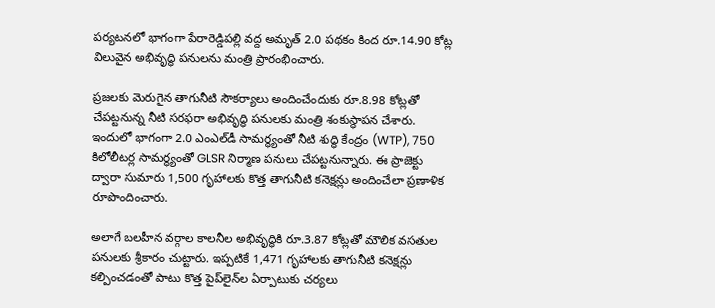పర్యటనలో భాగంగా పేరారెడ్డిపల్లి వద్ద అమృత్ 2.0 పథకం కింద రూ.14.90 కోట్ల విలువైన అభివృద్ధి పనులను మంత్రి ప్రారంభించారు.

ప్రజలకు మెరుగైన తాగునీటి సౌకర్యాలు అందించేందుకు రూ.8.98 కోట్లతో చేపట్టనున్న నీటి సరఫరా అభివృద్ధి పనులకు మంత్రి శంకుస్థాపన చేశారు. ఇందులో భాగంగా 2.0 ఎంఎల్‌డీ సామర్థ్యంతో నీటి శుద్ధి కేంద్రం (WTP), 750 కిలోలీటర్ల సామర్థ్యంతో GLSR నిర్మాణ పనులు చేపట్టనున్నారు. ఈ ప్రాజెక్టు ద్వారా సుమారు 1,500 గృహాలకు కొత్త తాగునీటి కనెక్షన్లు అందించేలా ప్రణాళిక రూపొందించారు.

అలాగే బలహీన వర్గాల కాలనీల అభివృద్ధికి రూ.3.87 కోట్లతో మౌలిక వసతుల పనులకు శ్రీకారం చుట్టారు. ఇప్పటికే 1,471 గృహాలకు తాగునీటి కనెక్షన్లు కల్పించడంతో పాటు కొత్త పైప్‌లైన్‌ల ఏర్పాటుకు చర్యలు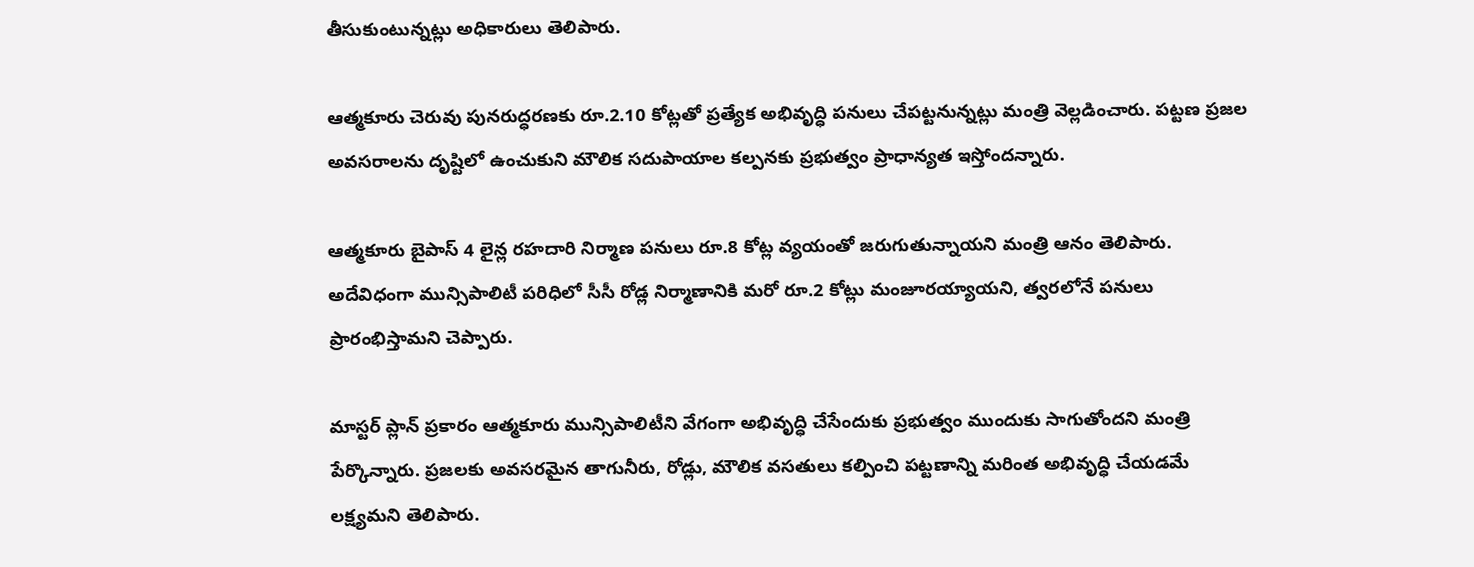తీసుకుంటున్నట్లు అధికారులు తెలిపారు.

ఆత్మకూరు చెరువు పునరుద్ధరణకు రూ.2.10 కోట్లతో ప్రత్యేక అభివృద్ధి పనులు చేపట్టనున్నట్లు మంత్రి వెల్లడించారు. పట్టణ ప్రజల అవసరాలను దృష్టిలో ఉంచుకుని మౌలిక సదుపాయాల కల్పనకు ప్రభుత్వం ప్రాధాన్యత ఇస్తోందన్నారు.

ఆత్మకూరు బైపాస్ 4 లైన్ల రహదారి నిర్మాణ పనులు రూ.8 కోట్ల వ్యయంతో జరుగుతున్నాయని మంత్రి ఆనం తెలిపారు. అదేవిధంగా మున్సిపాలిటీ పరిధిలో సీసీ రోడ్ల నిర్మాణానికి మరో రూ.2 కోట్లు మంజూరయ్యాయని, త్వరలోనే పనులు ప్రారంభిస్తామని చెప్పారు.

మాస్టర్ ప్లాన్ ప్రకారం ఆత్మకూరు మున్సిపాలిటీని వేగంగా అభివృద్ధి చేసేందుకు ప్రభుత్వం ముందుకు సాగుతోందని మంత్రి పేర్కొన్నారు. ప్రజలకు అవసరమైన తాగునీరు, రోడ్లు, మౌలిక వసతులు కల్పించి పట్టణాన్ని మరింత అభివృద్ధి చేయడమే లక్ష్యమని తెలిపారు.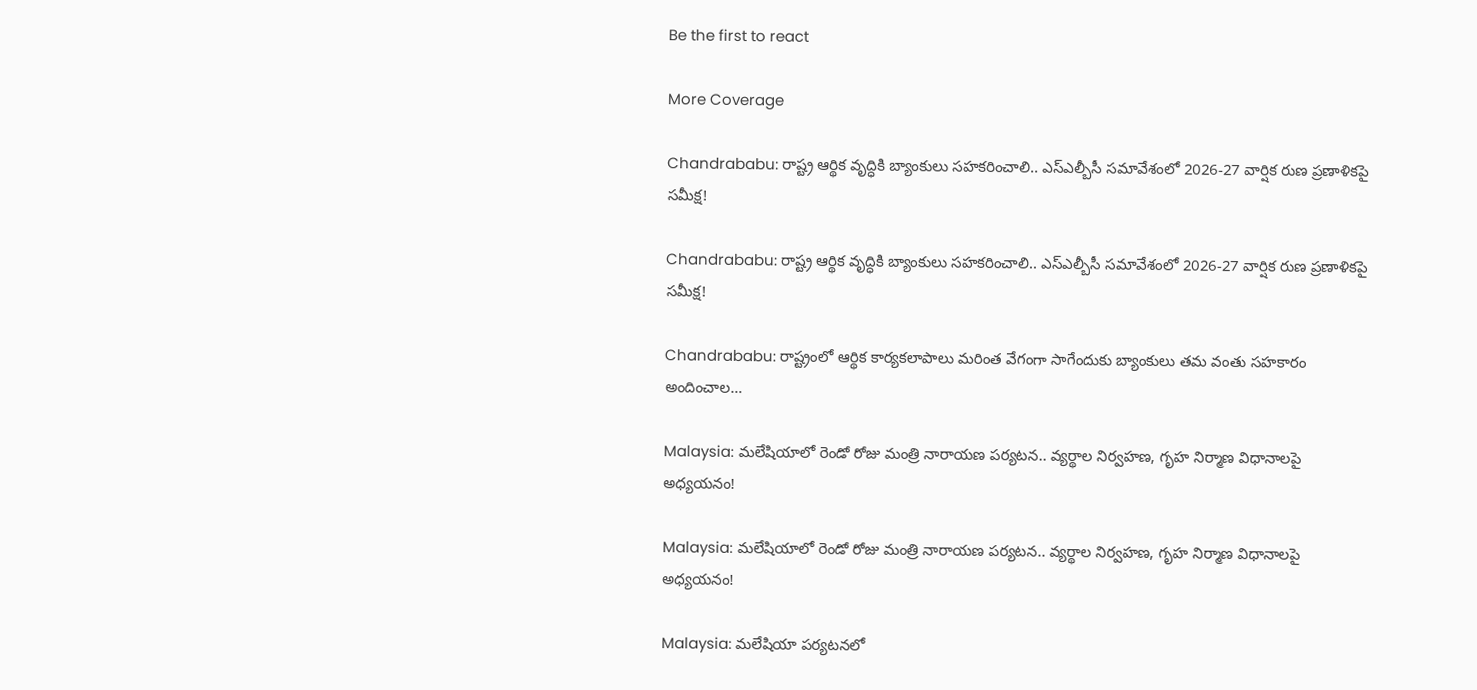Be the first to react

More Coverage

Chandrababu: రాష్ట్ర ఆర్థిక వృద్ధికి బ్యాంకులు సహకరించాలి.. ఎస్ఎల్బీసీ సమావేశంలో 2026-27 వార్షిక రుణ ప్రణాళికపై సమీక్ష!

Chandrababu: రాష్ట్ర ఆర్థిక వృద్ధికి బ్యాంకులు సహకరించాలి.. ఎస్ఎల్బీసీ సమావేశంలో 2026-27 వార్షిక రుణ ప్రణాళికపై సమీక్ష!

Chandrababu: రాష్ట్రంలో ఆర్థిక కార్యకలాపాలు మరింత వేగంగా సాగేందుకు బ్యాంకులు తమ వంతు సహకారం అందించాల…

Malaysia: మలేషియాలో రెండో రోజు మంత్రి నారాయణ పర్యటన.. వ్యర్థాల నిర్వహణ, గృహ నిర్మాణ విధానాలపై అధ్యయనం!

Malaysia: మలేషియాలో రెండో రోజు మంత్రి నారాయణ పర్యటన.. వ్యర్థాల నిర్వహణ, గృహ నిర్మాణ విధానాలపై అధ్యయనం!

Malaysia: మలేషియా పర్యటనలో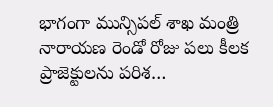భాగంగా మున్సిపల్ శాఖ మంత్రి నారాయణ రెండో రోజు పలు కీలక ప్రాజెక్టులను పరిశ…